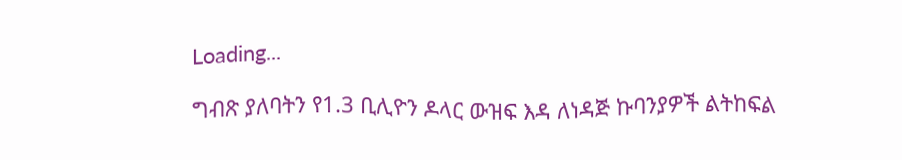Loading...

ግብጽ ያለባትን የ1.3 ቢሊዮን ዶላር ውዝፍ እዳ ለነዳጅ ኩባንያዎች ልትከፍል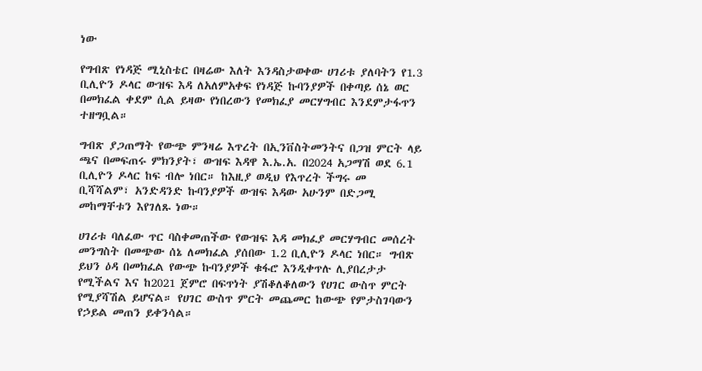ነው

የግብጽ የነዳጅ ሚኒስቴር በዛሬው እለት እንዳስታወቀው ሀገሪቱ ያለባትን የ1.3 ቢሊዮን ዶላር ውዝፍ እዳ ለአለምአቀፍ የነዳጅ ኩባንያዎች በቀጣይ ሰኔ ወር በመክፈል ቀደም ሲል ይዛው የነበረውን የመክፈያ መርሃግብር እንደምታፋጥን ተዘግቧል።

ግብጽ ያጋጠማት የውጭ ምንዛሬ እጥረት በኢንቨስትመንትና በጋዝ ምርት ላይ ጫና በመፍጠሩ ምክንያት፣ ውዝፍ እዳዋ እ.ኤ.አ. በ2024 አጋማሽ ወደ 6.1 ቢሊዮን ዶላር ከፍ ብሎ ነበር። ከእዚያ ወዲህ የእጥረት ችግሩ መ
ቢሻሻልም፣ አንድዳንድ ኩባንያዎች ውዝፍ እዳው አሁንም በድጋሚ መከማቸቱን እየገለጹ ነው።

ሀገሪቱ ባለፈው ጥር ባስቀመጠችው የውዝፍ እዳ መክፈያ መርሃግብር መሰረት መንግስት በመጭው ሰኔ ለመክፈል ያሰበው 1.2 ቢሊዮን ዶላር ነበር። ግብጽ ይህን ዕዳ በመክፈል የውጭ ኩባንያዎች ቁፋሮ እንዲቀጥሉ ሊያበረታታ የሚችልና እና ከ2021 ጀምሮ በፍጥነት ያሽቆለቆለውን የሀገር ውስጥ ምርት የሚያሻሽል ይሆናል። የሀገር ውስጥ ምርት መጨመር ከውጭ የምታስገባውን የኃይል መጠን ይቀንሳል።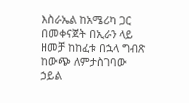እስራኤል ከአሜሪካ ጋር በመቀናጀት በኢራን ላይ ዘመቻ ከከፈቱ በኋላ ግብጽ ከውጭ ለምታስገባው ኃይል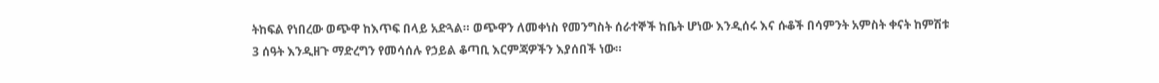ትከፍል የነበረው ወጭዋ ከእጥፍ በላይ አድጓል። ወጭዋን ለመቀነስ የመንግስት ሰራተኞች ከቤት ሆነው እንዲሰሩ እና ሱቆች በሳምንት አምስት ቀናት ከምሽቱ 3 ሰዓት እንዲዘጉ ማድረግን የመሳሰሉ የኃይል ቆጣቢ እርምጃዎችን እያሰበች ነው።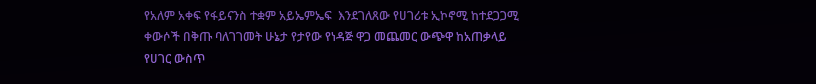የአለም አቀፍ የፋይናንስ ተቋም አይኤምኤፍ  እንደገለጸው የሀገሪቱ ኢኮኖሚ ከተደጋጋሚ ቀውሶች በቅጡ ባለገገመት ሁኔታ የታየው የነዳጅ ዋጋ መጨመር ውጭዋ ከአጠቃላይ የሀገር ውስጥ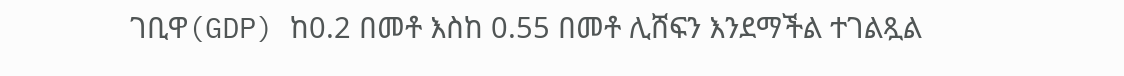ገቢዋ(GDP) ከ0.2 በመቶ እስከ 0.55 በመቶ ሊሸፍን እንደማችል ተገልጿል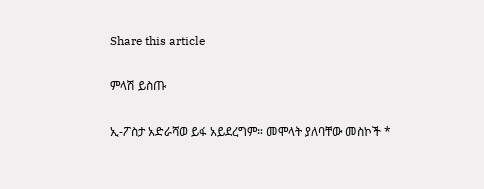Share this article

ምላሽ ይስጡ

ኢ-ፖስታ አድራሻወ ይፋ አይደረግም። መሞላት ያለባቸው መስኮች *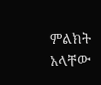ምልክት አላቸው